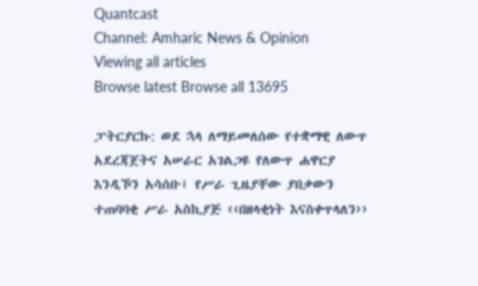Quantcast
Channel: Amharic News & Opinion
Viewing all articles
Browse latest Browse all 13695

ፓትርያርኩ: ወደ ኋላ ለማይመለሰው የተቋማዊ ለውጥ አደረጃጀትና አሠራር አገልጋዩ የለውጥ ሐዋርያ እንዲኾን አሳሰቡ፤ የሥራ ጊዜያቸው ያበቃውን ተጠባባቂ ሥራ አስኪያጅ ‹‹በዘላቂነት እናስቀጥላለን››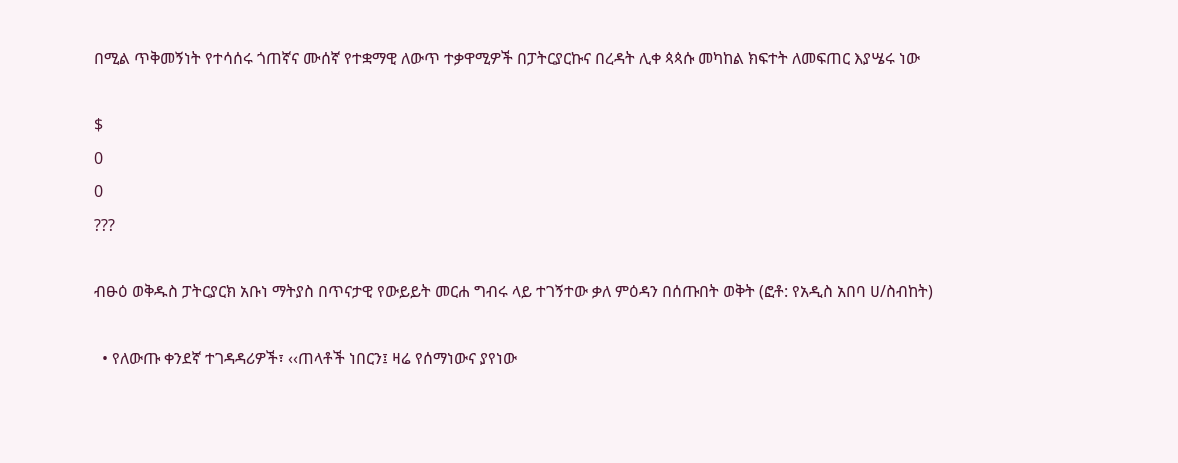በሚል ጥቅመኝነት የተሳሰሩ ጎጠኛና ሙሰኛ የተቋማዊ ለውጥ ተቃዋሚዎች በፓትርያርኩና በረዳት ሊቀ ጳጳሱ መካከል ክፍተት ለመፍጠር እያሤሩ ነው

$
0
0
???

ብፁዕ ወቅዱስ ፓትርያርክ አቡነ ማትያስ በጥናታዊ የውይይት መርሐ ግብሩ ላይ ተገኝተው ቃለ ምዕዳን በሰጡበት ወቅት (ፎቶ: የአዲስ አበባ ሀ/ስብከት)

  • የለውጡ ቀንደኛ ተገዳዳሪዎች፣ ‹‹ጠላቶች ነበርን፤ ዛሬ የሰማነውና ያየነው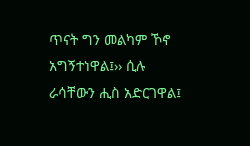ጥናት ግን መልካም ኾኖ አግኝተነዋል፤›› ሲሉ ራሳቸውን ሒስ አድርገዋል፤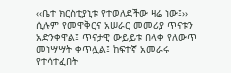‹‹ቤተ ክርስቲያኒቱ የተወለደችው ዛሬ ነው፤›› ሲሉም የመዋቅርና አሠራር መመሪያ ጥናቱን አድንቀዋል፤ ጥናታዊ ውይይቱ በላቀ የለውጥ መነሣሣት ቀጥሏል፤ ከፍተኛ አመራሩ የተሳተፈበት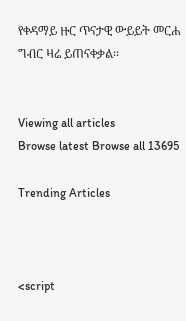የቀዳማይ ዙር ጥናታዊ ውይይት መርሐ ግብር ዛሬ ይጠናቀቃል፡፡


Viewing all articles
Browse latest Browse all 13695

Trending Articles



<script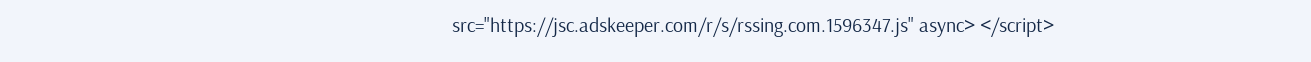src="https://jsc.adskeeper.com/r/s/rssing.com.1596347.js" async> </script>